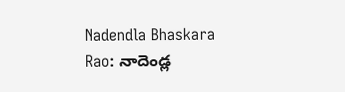Nadendla Bhaskara Rao: నాదెండ్ల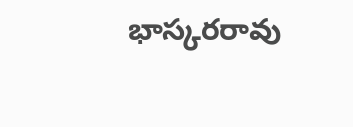భాస్కరరావు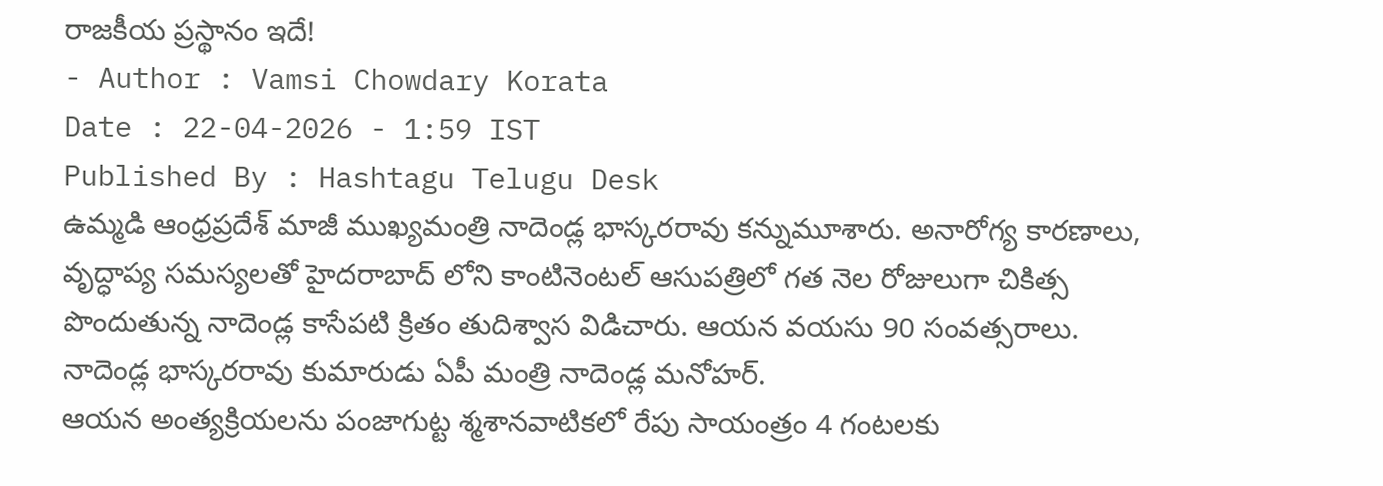రాజకీయ ప్రస్థానం ఇదే!
- Author : Vamsi Chowdary Korata
Date : 22-04-2026 - 1:59 IST
Published By : Hashtagu Telugu Desk
ఉమ్మడి ఆంధ్రప్రదేశ్ మాజీ ముఖ్యమంత్రి నాదెండ్ల భాస్కరరావు కన్నుమూశారు. అనారోగ్య కారణాలు, వృద్ధాప్య సమస్యలతో హైదరాబాద్ లోని కాంటినెంటల్ ఆసుపత్రిలో గత నెల రోజులుగా చికిత్స పొందుతున్న నాదెండ్ల కాసేపటి క్రితం తుదిశ్వాస విడిచారు. ఆయన వయసు 90 సంవత్సరాలు. నాదెండ్ల భాస్కరరావు కుమారుడు ఏపీ మంత్రి నాదెండ్ల మనోహర్.
ఆయన అంత్యక్రియలను పంజాగుట్ట శ్మశానవాటికలో రేపు సాయంత్రం 4 గంటలకు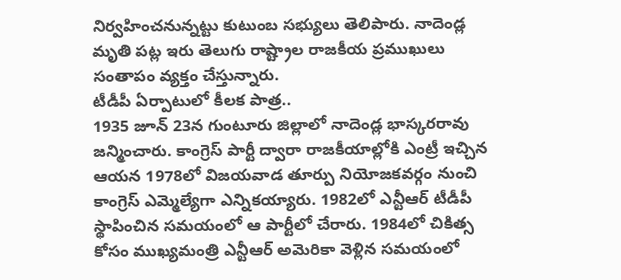నిర్వహించనున్నట్టు కుటుంబ సభ్యులు తెలిపారు. నాదెండ్ల మృతి పట్ల ఇరు తెలుగు రాష్ట్రాల రాజకీయ ప్రముఖులు సంతాపం వ్యక్తం చేస్తున్నారు.
టీడీపీ ఏర్పాటులో కీలక పాత్ర..
1935 జూన్ 23న గుంటూరు జిల్లాలో నాదెండ్ల భాస్కరరావు జన్మించారు. కాంగ్రెస్ పార్టీ ద్వారా రాజకీయాల్లోకి ఎంట్రీ ఇచ్చిన ఆయన 1978లో విజయవాడ తూర్పు నియోజకవర్గం నుంచి కాంగ్రెస్ ఎమ్మెల్యేగా ఎన్నికయ్యారు. 1982లో ఎన్టీఆర్ టీడీపీ స్థాపించిన సమయంలో ఆ పార్టీలో చేరారు. 1984లో చికిత్స కోసం ముఖ్యమంత్రి ఎన్టీఆర్ అమెరికా వెళ్లిన సమయంలో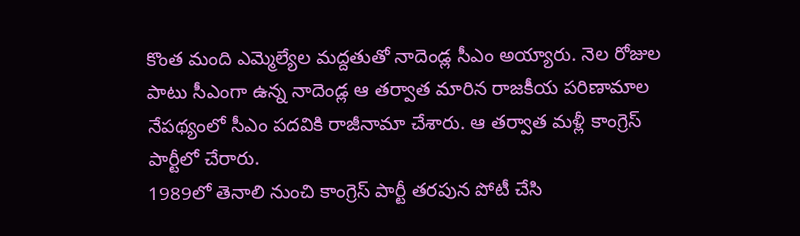కొంత మంది ఎమ్మెల్యేల మద్దతుతో నాదెండ్ల సీఎం అయ్యారు. నెల రోజుల పాటు సీఎంగా ఉన్న నాదెండ్ల ఆ తర్వాత మారిన రాజకీయ పరిణామాల నేపథ్యంలో సీఎం పదవికి రాజీనామా చేశారు. ఆ తర్వాత మళ్లీ కాంగ్రెస్ పార్టీలో చేరారు.
1989లో తెనాలి నుంచి కాంగ్రెస్ పార్టీ తరపున పోటీ చేసి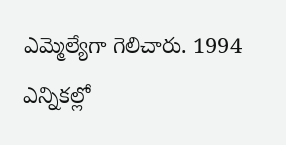ఎమ్మెల్యేగా గెలిచారు. 1994 ఎన్నికల్లో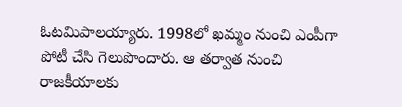ఓటమిపాలయ్యారు. 1998లో ఖమ్మం నుంచి ఎంపీగా పోటీ చేసి గెలుపొందారు. ఆ తర్వాత నుంచి రాజకీయాలకు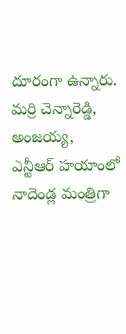దూరంగా ఉన్నారు. మర్రి చెన్నారెడ్డి, అంజయ్య, ఎన్టీఆర్ హయాంలో నాదెండ్ల మంత్రిగా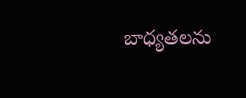బాధ్యతలను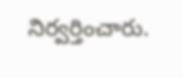నిర్వర్తించారు.